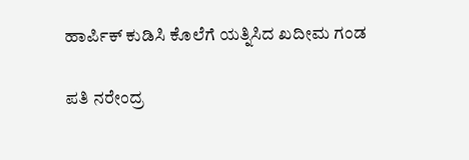ಹಾರ್ಪಿಕ್ ಕುಡಿಸಿ ಕೊಲೆಗೆ ಯತ್ನಿಸಿದ ಖದೀಮ ಗಂಡ

ಪತಿ ನರೇಂದ್ರ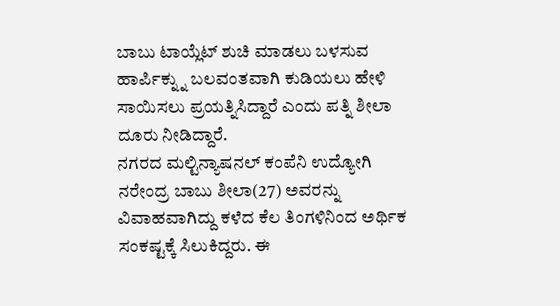ಬಾಬು ಟಾಯ್ಲೆಟ್ ಶುಚಿ ಮಾಡಲು ಬಳಸುವ ಹಾರ್ಪಿಕ್ನ್ನು ಬಲವಂತವಾಗಿ ಕುಡಿಯಲು ಹೇಳಿ ಸಾಯಿಸಲು ಪ್ರಯತ್ನಿಸಿದ್ದಾರೆ ಎಂದು ಪತ್ನಿ ಶೀಲಾ ದೂರು ನೀಡಿದ್ದಾರೆ.
ನಗರದ ಮಲ್ಟಿನ್ಯಾಷನಲ್ ಕಂಪೆನಿ ಉದ್ಯೋಗಿ ನರೇಂದ್ರ ಬಾಬು ಶೀಲಾ(27) ಅವರನ್ನು ವಿವಾಹವಾಗಿದ್ದು ಕಳೆದ ಕೆಲ ತಿಂಗಳಿನಿಂದ ಅರ್ಥಿಕ ಸಂಕಷ್ಟಕ್ಕೆ ಸಿಲುಕಿದ್ದರು. ಈ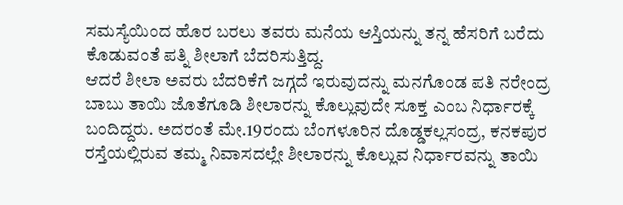ಸಮಸ್ಯೆಯಿಂದ ಹೊರ ಬರಲು ತವರು ಮನೆಯ ಆಸ್ತಿಯನ್ನು ತನ್ನ ಹೆಸರಿಗೆ ಬರೆದು ಕೊಡುವಂತೆ ಪತ್ನಿ ಶೀಲಾಗೆ ಬೆದರಿಸುತ್ತಿದ್ದ.
ಆದರೆ ಶೀಲಾ ಅವರು ಬೆದರಿಕೆಗೆ ಜಗ್ಗದೆ ಇರುವುದನ್ನು ಮನಗೊಂಡ ಪತಿ ನರೇಂದ್ರ ಬಾಬು ತಾಯಿ ಜೊತೆಗೂಡಿ ಶೀಲಾರನ್ನು ಕೊಲ್ಲುವುದೇ ಸೂಕ್ತ ಎಂಬ ನಿರ್ಧಾರಕ್ಕೆ ಬಂದಿದ್ದರು. ಅದರಂತೆ ಮೇ.19ರಂದು ಬೆಂಗಳೂರಿನ ದೊಡ್ಡಕಲ್ಲಸಂದ್ರ, ಕನಕಪುರ ರಸ್ತೆಯಲ್ಲಿರುವ ತಮ್ಮ ನಿವಾಸದಲ್ಲೇ ಶೀಲಾರನ್ನು ಕೊಲ್ಲುವ ನಿರ್ಧಾರವನ್ನು ತಾಯಿ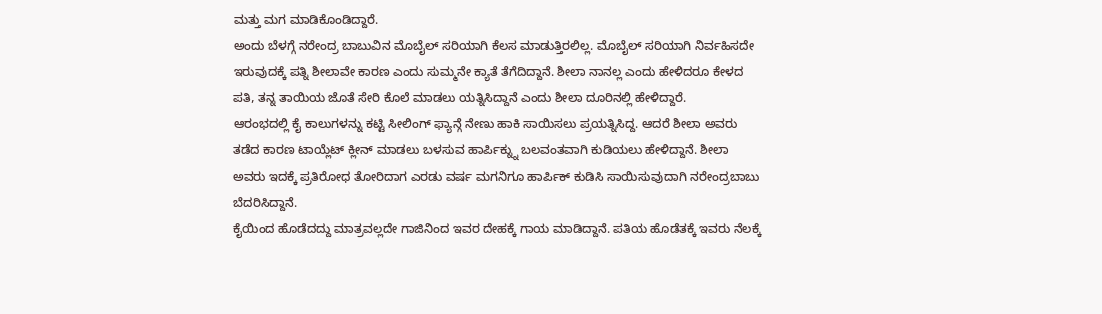ಮತ್ತು ಮಗ ಮಾಡಿಕೊಂಡಿದ್ದಾರೆ.
ಅಂದು ಬೆಳಗ್ಗೆ ನರೇಂದ್ರ ಬಾಬುವಿನ ಮೊಬೈಲ್ ಸರಿಯಾಗಿ ಕೆಲಸ ಮಾಡುತ್ತಿರಲಿಲ್ಲ. ಮೊಬೈಲ್ ಸರಿಯಾಗಿ ನಿರ್ವಹಿಸದೇ ಇರುವುದಕ್ಕೆ ಪತ್ನಿ ಶೀಲಾವೇ ಕಾರಣ ಎಂದು ಸುಮ್ಮನೇ ಕ್ಯಾತೆ ತೆಗೆದಿದ್ದಾನೆ. ಶೀಲಾ ನಾನಲ್ಲ ಎಂದು ಹೇಳಿದರೂ ಕೇಳದ ಪತಿ, ತನ್ನ ತಾಯಿಯ ಜೊತೆ ಸೇರಿ ಕೊಲೆ ಮಾಡಲು ಯತ್ನಿಸಿದ್ದಾನೆ ಎಂದು ಶೀಲಾ ದೂರಿನಲ್ಲಿ ಹೇಳಿದ್ದಾರೆ.
ಆರಂಭದಲ್ಲಿ ಕೈ ಕಾಲುಗಳನ್ನು ಕಟ್ಟಿ ಸೀಲಿಂಗ್ ಫ್ಯಾನ್ಗೆ ನೇಣು ಹಾಕಿ ಸಾಯಿಸಲು ಪ್ರಯತ್ನಿಸಿದ್ದ. ಆದರೆ ಶೀಲಾ ಅವರು ತಡೆದ ಕಾರಣ ಟಾಯ್ಲೆಟ್ ಕ್ಲೀನ್ ಮಾಡಲು ಬಳಸುವ ಹಾರ್ಪಿಕ್ನ್ನು ಬಲವಂತವಾಗಿ ಕುಡಿಯಲು ಹೇಳಿದ್ದಾನೆ. ಶೀಲಾ ಅವರು ಇದಕ್ಕೆ ಪ್ರತಿರೋಧ ತೋರಿದಾಗ ಎರಡು ವರ್ಷ ಮಗನಿಗೂ ಹಾರ್ಪಿಕ್ ಕುಡಿಸಿ ಸಾಯಿಸುವುದಾಗಿ ನರೇಂದ್ರಬಾಬು ಬೆದರಿಸಿದ್ದಾನೆ.
ಕೈಯಿಂದ ಹೊಡೆದದ್ದು ಮಾತ್ರವಲ್ಲದೇ ಗಾಜಿನಿಂದ ಇವರ ದೇಹಕ್ಕೆ ಗಾಯ ಮಾಡಿದ್ದಾನೆ. ಪತಿಯ ಹೊಡೆತಕ್ಕೆ ಇವರು ನೆಲಕ್ಕೆ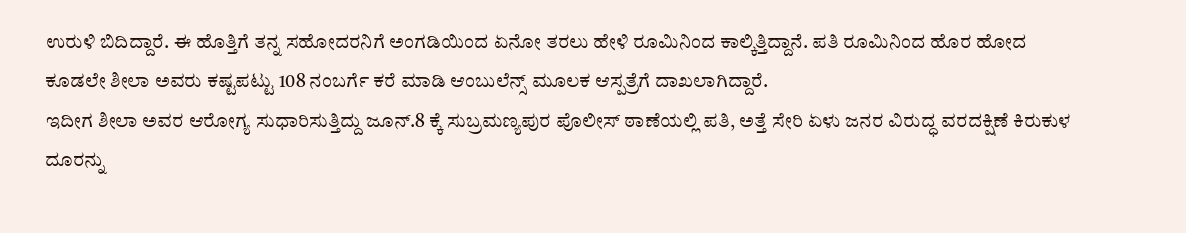ಉರುಳಿ ಬಿದಿದ್ದಾರೆ. ಈ ಹೊತ್ತಿಗೆ ತನ್ನ ಸಹೋದರನಿಗೆ ಅಂಗಡಿಯಿಂದ ಏನೋ ತರಲು ಹೇಳಿ ರೂಮಿನಿಂದ ಕಾಲ್ಕಿತ್ತಿದ್ದಾನೆ. ಪತಿ ರೂಮಿನಿಂದ ಹೊರ ಹೋದ ಕೂಡಲೇ ಶೀಲಾ ಅವರು ಕಷ್ಟಪಟ್ಟು 108 ನಂಬರ್ಗೆ ಕರೆ ಮಾಡಿ ಆಂಬುಲೆನ್ಸ್ ಮೂಲಕ ಆಸ್ಪತ್ರೆಗೆ ದಾಖಲಾಗಿದ್ದಾರೆ.
ಇದೀಗ ಶೀಲಾ ಅವರ ಆರೋಗ್ಯ ಸುಧಾರಿಸುತ್ತಿದ್ದು ಜೂನ್.8 ಕ್ಕೆ ಸುಬ್ರಮಣ್ಯಪುರ ಪೊಲೀಸ್ ಠಾಣೆಯಲ್ಲಿ ಪತಿ, ಅತ್ತೆ ಸೇರಿ ಏಳು ಜನರ ವಿರುದ್ಧ ವರದಕ್ಷಿಣೆ ಕಿರುಕುಳ ದೂರನ್ನು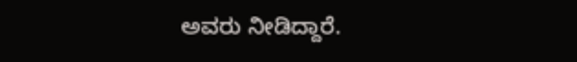ಅವರು ನೀಡಿದ್ದಾರೆ.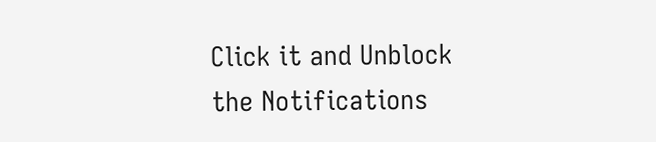Click it and Unblock the Notifications